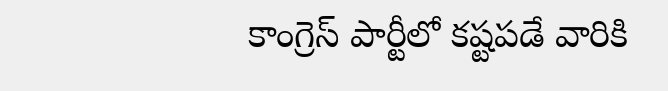కాంగ్రెస్ పార్టీలో కష్టపడే వారికి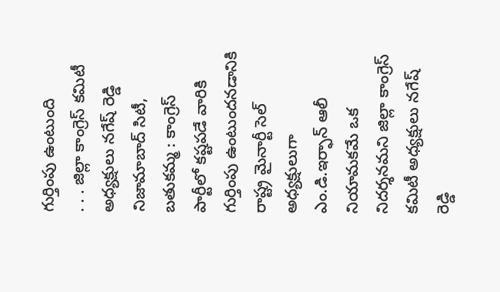గుర్తింపు ఉంటుంది
. . . జిల్లా కాంగ్రెస్ కమిటీ అధ్యక్షులు నగేష్ రెడ్డి నిజామాబాద్ సిటీ, బతుకమ్మ : కాంగ్రెస్ పార్టీలో కష్టపడే వారికి గుర్తింపు ఉంటుందనడానికి రాష్ట్ర మైనార్టీ సెల్ అధ్యక్షులుగా ఎం.డి.ఇర్ఫాన్ ఆలీ నియామకమే ఒక నిదర్శనమని జిల్లా కాంగ్రెస్ కమిటీ అధ్యక్షులు నగేష్ రెడ్డి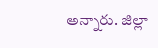అన్నారు. జిల్లా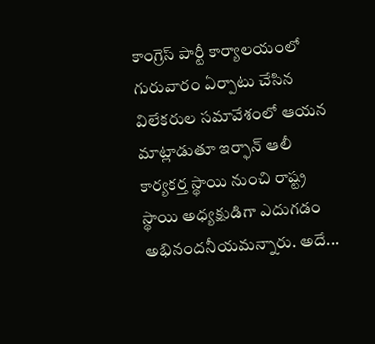కాంగ్రెస్ పార్టీ కార్యాలయంలో గురువారం ఏర్పాటు చేసిన విలేకరుల సమావేశంలో ఆయన మాట్లాడుతూ ఇర్ఫాన్ ఆలీ కార్యకర్త స్థాయి నుంచి రాష్ట్ర స్థాయి అధ్యక్షుడిగా ఎదుగడం అభినందనీయమన్నారు. అదే...